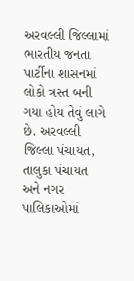અરવલ્લી જિલ્લામાં ભારતીય જનતા પાર્ટીના શાસનમાં લોકો ત્રસ્ત બની ગયા હોય તેવું લાગે છે. અરવલ્લી જિલ્લા પંચાયત, તાલુકા પંચાયત અને નગર પાલિકાઓમાં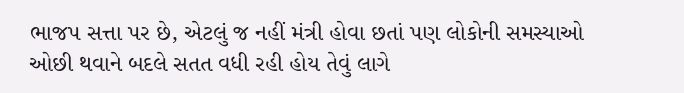ભાજપ સત્તા પર છે, એટલું જ નહીં મંત્રી હોવા છતાં પણ લોકોની સમસ્યાઓ ઓછી થવાને બદલે સતત વધી રહી હોય તેવું લાગે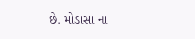છે. મોડાસા ના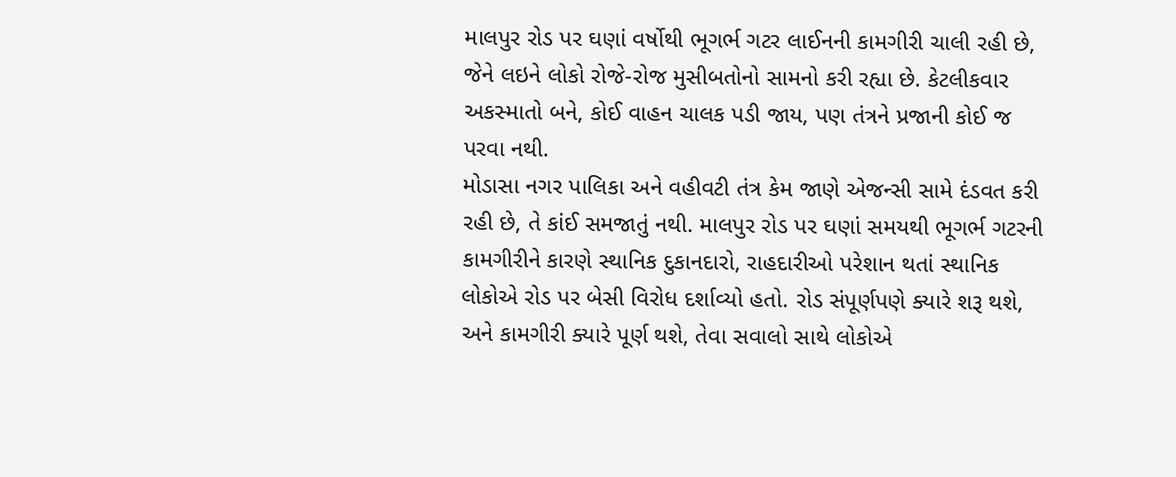માલપુર રોડ પર ઘણાં વર્ષોથી ભૂગર્ભ ગટર લાઈનની કામગીરી ચાલી રહી છે, જેને લઇને લોકો રોજે-રોજ મુસીબતોનો સામનો કરી રહ્યા છે. કેટલીકવાર અકસ્માતો બને, કોઈ વાહન ચાલક પડી જાય, પણ તંત્રને પ્રજાની કોઈ જ પરવા નથી.
મોડાસા નગર પાલિકા અને વહીવટી તંત્ર કેમ જાણે એજન્સી સામે દંડવત કરી રહી છે, તે કાંઈ સમજાતું નથી. માલપુર રોડ પર ઘણાં સમયથી ભૂગર્ભ ગટરની કામગીરીને કારણે સ્થાનિક દુકાનદારો, રાહદારીઓ પરેશાન થતાં સ્થાનિક લોકોએ રોડ પર બેસી વિરોધ દર્શાવ્યો હતો. રોડ સંપૂર્ણપણે ક્યારે શરૂ થશે, અને કામગીરી ક્યારે પૂર્ણ થશે, તેવા સવાલો સાથે લોકોએ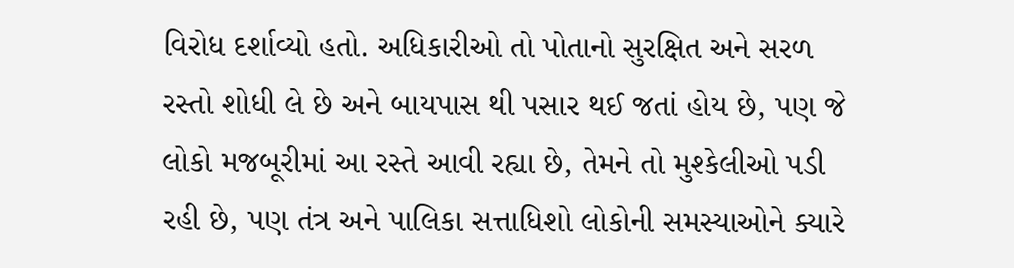વિરોધ દર્શાવ્યો હતો. અધિકારીઓ તો પોતાનો સુરક્ષિત અને સરળ રસ્તો શોધી લે છે અને બાયપાસ થી પસાર થઈ જતાં હોય છે, પણ જે લોકો મજબૂરીમાં આ રસ્તે આવી રહ્યા છે, તેમને તો મુશ્કેલીઓ પડી રહી છે, પણ તંત્ર અને પાલિકા સત્તાધિશો લોકોની સમસ્યાઓને ક્યારે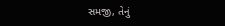સમજી, તેનું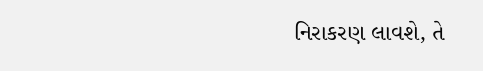નિરાકરણ લાવશે, તે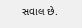સવાલ છે.